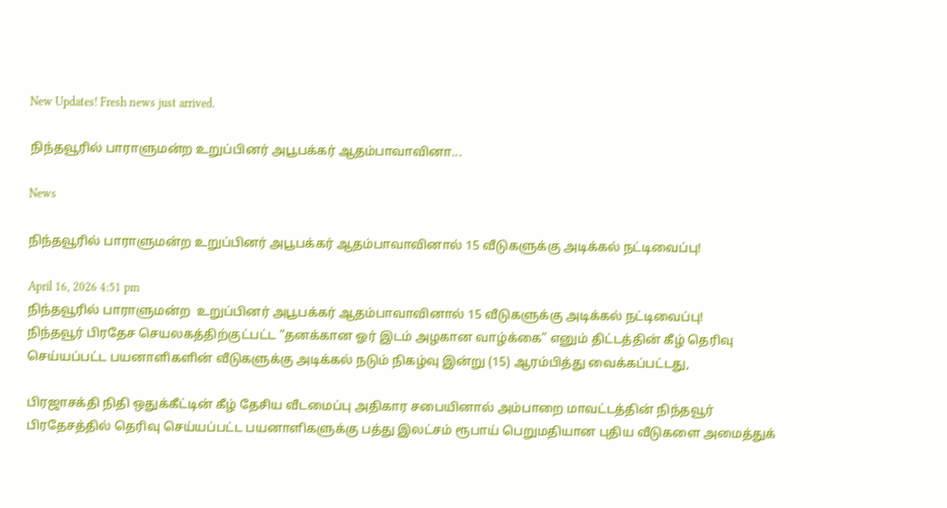New Updates! Fresh news just arrived.

நிந்தவூரில் பாராளுமன்ற உறுப்பினர் அபூபக்கர் ஆதம்பாவாவினா...

News

நிந்தவூரில் பாராளுமன்ற உறுப்பினர் அபூபக்கர் ஆதம்பாவாவினால் 15 வீடுகளுக்கு அடிக்கல் நட்டிவைப்பு!

April 16, 2026 4:51 pm
நிந்தவூரில் பாராளுமன்ற  உறுப்பினர் அபூபக்கர் ஆதம்பாவாவினால் 15 வீடுகளுக்கு அடிக்கல் நட்டிவைப்பு!
நிந்தவூர் பிரதேச செயலகத்திற்குட்பட்ட “தனக்கான ஓர் இடம் அழகான வாழ்க்கை” எனும் திட்டத்தின் கீழ் தெரிவு செய்யப்பட்ட பயனாளிகளின் வீடுகளுக்கு அடிக்கல் நடும் நிகழ்வு இன்று (15) ஆரம்பித்து வைக்கப்பட்டது,

பிரஜாசக்தி நிதி ஒதுக்கீட்டின் கீழ் தேசிய வீடமைப்பு அதிகார சபையினால் அம்பாறை மாவட்டத்தின் நிந்தவூர் பிரதேசத்தில் தெரிவு செய்யப்பட்ட பயனாளிகளுக்கு பத்து இலட்சம் ரூபாய் பெறுமதியான புதிய வீடுகளை அமைத்துக்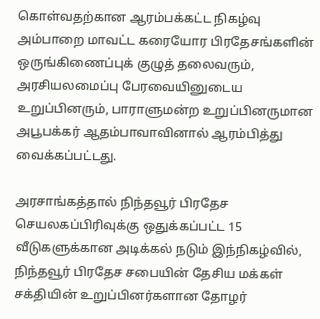கொள்வதற்கான ஆரம்பக்கட்ட நிகழ்வு அம்பாறை மாவட்ட கரையோர பிரதேசங்களின் ஒருங்கிணைப்புக் குழுத் தலைவரும், அரசியலமைப்பு பேரவையினுடைய உறுப்பினரும், பாராளுமன்ற உறுப்பினருமான அபூபக்கர் ஆதம்பாவாவினால் ஆரம்பித்து வைக்கப்பட்டது.

அரசாங்கத்தால் நிந்தவூர் பிரதேச செயலகப்பிரிவுக்கு ஒதுக்கப்பட்ட 15 வீடுகளுக்கான அடிக்கல் நடும் இந்நிகழ்வில், நிந்தவூர் பிரதேச சபையின் தேசிய மக்கள் சக்தியின் உறுப்பினர்களான தோழர்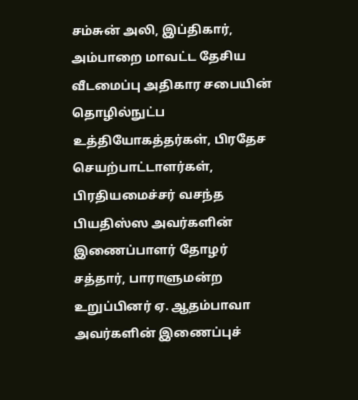சம்சுன் அலி, இப்திகார், அம்பாறை மாவட்ட தேசிய வீடமைப்பு அதிகார சபையின் தொழில்நுட்ப உத்தியோகத்தர்கள், பிரதேச செயற்பாட்டாளர்கள், பிரதியமைச்சர் வசந்த பியதிஸ்ஸ அவர்களின் இணைப்பாளர் தோழர் சத்தார், பாராளுமன்ற உறுப்பினர் ஏ. ஆதம்பாவா அவர்களின் இணைப்புச்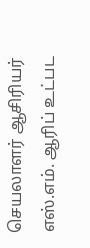செயலாளர் ஆசிரியர் எஸ்.எம். ஆரிப் உட்பட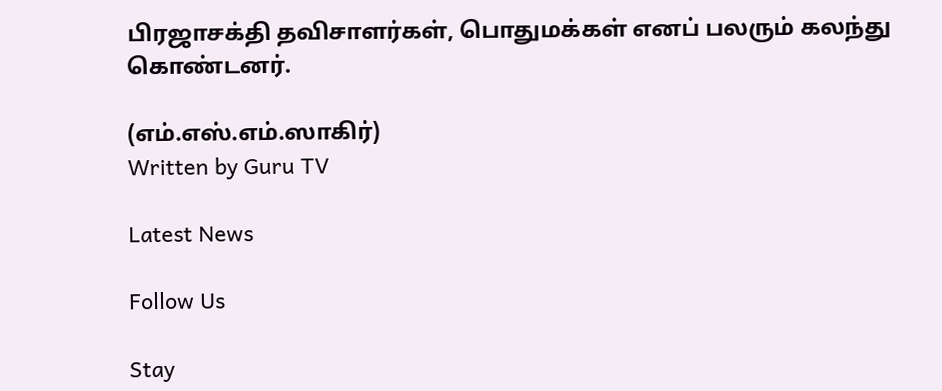பிரஜாசக்தி தவிசாளர்கள், பொதுமக்கள் எனப் பலரும் கலந்து கொண்டனர்.

(எம்.எஸ்.எம்.ஸாகிர்)
Written by Guru TV

Latest News

Follow Us

Stay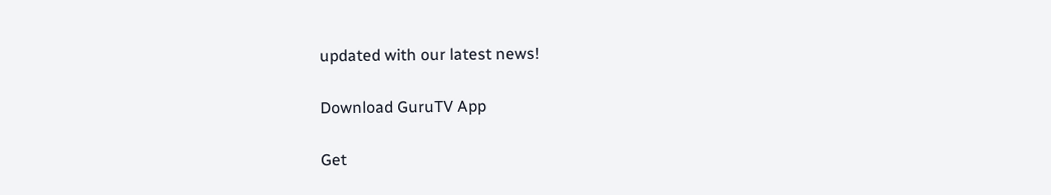updated with our latest news!

Download GuruTV App

Get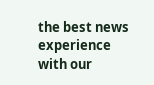the best news experience with our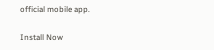official mobile app.

Install Now